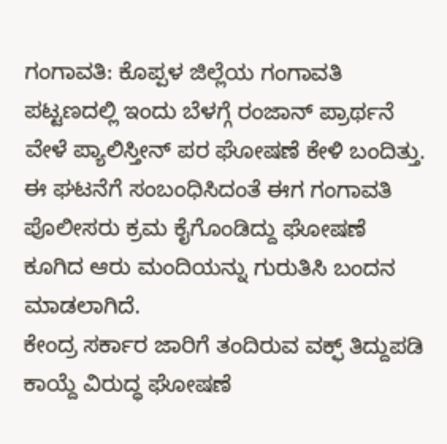ಗಂಗಾವತಿ: ಕೊಪ್ಪಳ ಜಿಲ್ಲೆಯ ಗಂಗಾವತಿ ಪಟ್ಟಣದಲ್ಲಿ ಇಂದು ಬೆಳಗ್ಗೆ ರಂಜಾನ್ ಪ್ರಾರ್ಥನೆ ವೇಳೆ ಪ್ಯಾಲಿಸ್ತೀನ್ ಪರ ಘೋಷಣೆ ಕೇಳಿ ಬಂದಿತ್ತು.
ಈ ಘಟನೆಗೆ ಸಂಬಂಧಿಸಿದಂತೆ ಈಗ ಗಂಗಾವತಿ ಪೊಲೀಸರು ಕ್ರಮ ಕೈಗೊಂಡಿದ್ದು ಘೋಷಣೆ ಕೂಗಿದ ಆರು ಮಂದಿಯನ್ನು ಗುರುತಿಸಿ ಬಂದನ ಮಾಡಲಾಗಿದೆ.
ಕೇಂದ್ರ ಸರ್ಕಾರ ಜಾರಿಗೆ ತಂದಿರುವ ವಕ್ಫ್ ತಿದ್ದುಪಡಿ ಕಾಯ್ದೆ ವಿರುದ್ಧ ಘೋಷಣೆ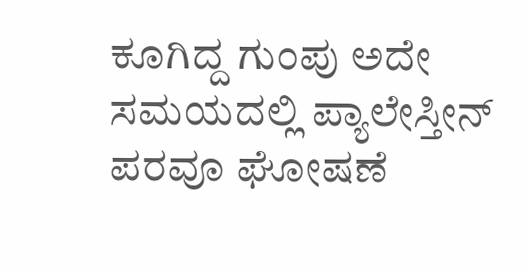ಕೂಗಿದ್ದ ಗುಂಪು ಅದೇ ಸಮಯದಲ್ಲಿ ಪ್ಯಾಲೇಸ್ತೀನ್ ಪರವೂ ಘೋಷಣೆ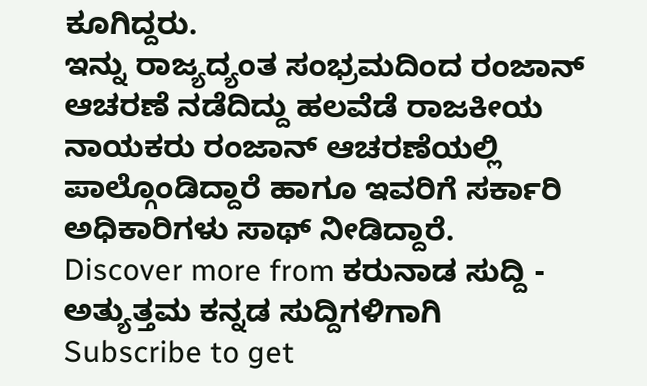ಕೂಗಿದ್ದರು.
ಇನ್ನು ರಾಜ್ಯದ್ಯಂತ ಸಂಭ್ರಮದಿಂದ ರಂಜಾನ್ ಆಚರಣೆ ನಡೆದಿದ್ದು ಹಲವೆಡೆ ರಾಜಕೀಯ ನಾಯಕರು ರಂಜಾನ್ ಆಚರಣೆಯಲ್ಲಿ ಪಾಲ್ಗೊಂಡಿದ್ದಾರೆ ಹಾಗೂ ಇವರಿಗೆ ಸರ್ಕಾರಿ ಅಧಿಕಾರಿಗಳು ಸಾಥ್ ನೀಡಿದ್ದಾರೆ.
Discover more from ಕರುನಾಡ ಸುದ್ದಿ - ಅತ್ಯುತ್ತಮ ಕನ್ನಡ ಸುದ್ದಿಗಳಿಗಾಗಿ
Subscribe to get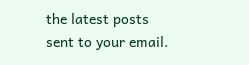the latest posts sent to your email.